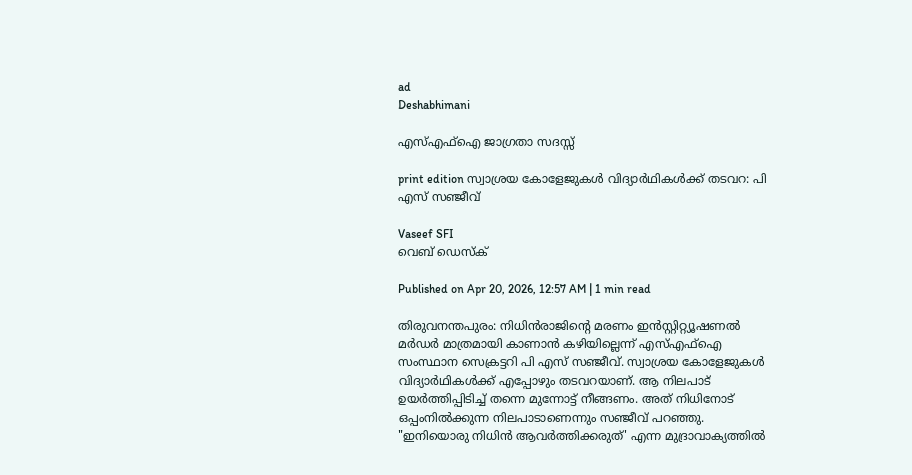ad
Deshabhimani

എസ്എഫ്ഐ ജാഗ്രതാ സദസ്സ്‌

print edition സ്വാശ്രയ കോളേജുകൾ വിദ്യാർഥികൾക്ക് തടവറ: പി എസ് സഞ്ജീവ്

Vaseef SFI
വെബ് ഡെസ്ക്

Published on Apr 20, 2026, 12:57 AM | 1 min read

തിരുവനന്തപുരം: നിധിൻരാജിന്റെ മരണം ഇൻസ്റ്റിറ്റ്യൂഷണൽ മർഡർ മാത്രമായി കാണാൻ കഴിയില്ലെന്ന് എസ്എഫ്ഐ സംസ്ഥാന സെക്രട്ടറി പി എസ് സഞ്ജീവ്. സ്വാശ്രയ കോളേജുകൾ വിദ്യാർഥികൾക്ക് എപ്പോഴും തടവറയാണ്‌. ആ നിലപാട്‌ ഉയർത്തിപ്പിടിച്ച് തന്നെ മുന്നോട്ട് നീങ്ങണം. അത്‌ നിധിനോട് ഒപ്പംനിൽക്കുന്ന നിലപാടാണെന്നും സഞ്ജീവ് പറഞ്ഞു. "ഇനിയൊരു നിധിൻ ആവര്‍ത്തിക്കരുത്' എന്ന മുദ്രാവാക്യത്തില്‍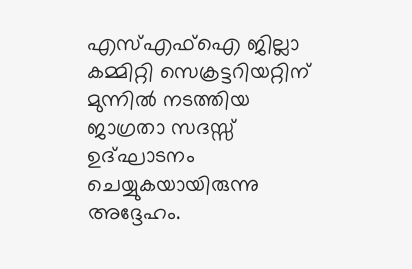എസ്എഫ്ഐ ജില്ലാ കമ്മിറ്റി സെക്രട്ടറിയറ്റിന് മുന്നില്‍ നടത്തിയ ജാഗ്രതാ സദസ്സ്‌ ഉദ്ഘാടനം ചെയ്യുകയായിരുന്നു അദ്ദേഹം.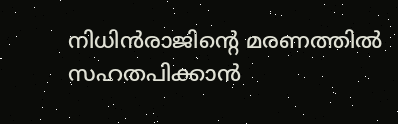നിധിൻരാജിന്റെ മരണത്തിൽ സഹതപിക്കാൻ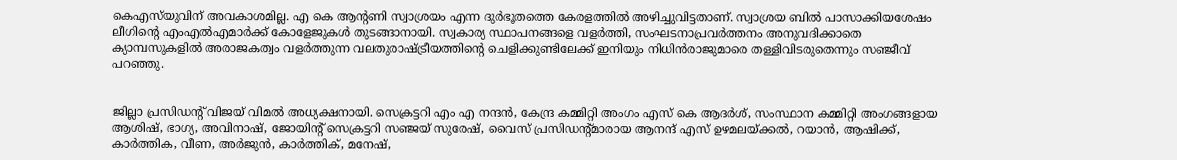കെഎസ്‌യുവിന്‌ അവകാശമില്ല. എ കെ ആന്റണി സ്വാശ്രയം എന്ന ദുർഭൂതത്തെ കേരളത്തിൽ അഴിച്ചുവിട്ടതാണ്. സ്വാശ്രയ ബിൽ പാസാക്കിയശേഷം ലീഗിന്റെ എംഎൽഎമാർക്ക് കോളേജുകൾ തുടങ്ങാനായി. സ്വകാര്യ സ്ഥാപനങ്ങളെ വളര്‍ത്തി, സംഘടനാപ്രവർത്തനം അനുവദിക്കാതെ ക്യാമ്പസുകളിൽ അരാജകത്വം വളർത്തുന്ന വലതുരാഷ്ട്രീയത്തിന്റെ ചെളിക്കുണ്ടിലേക്ക് ഇനിയും നിധിൻരാജുമാരെ തള്ളിവിടരുതെന്നും സഞ്ജീവ് പറഞ്ഞു.


ജില്ലാ പ്രസിഡന്റ് വിജയ് വിമല്‍ അധ്യക്ഷനായി. സെക്രട്ടറി എം എ നന്ദന്‍, കേന്ദ്ര കമ്മിറ്റി അംഗം എസ് കെ ആദര്‍ശ്, സംസ്ഥാന കമ്മിറ്റി അംഗങ്ങളായ ആശിഷ്, ഭാഗ്യ, അവിനാഷ്, ജോയിന്റ് സെക്രട്ടറി സഞ്ജയ്‌ സുരേഷ്‌, വൈസ് പ്രസിഡന്റ്മാരായ ആനന്ദ് എസ് ഉഴമലയ്ക്കൽ, റയാൻ, ആഷിക്ക്, കാർത്തിക, വീണ, അർജുൻ, കാർത്തിക്, മനേഷ്,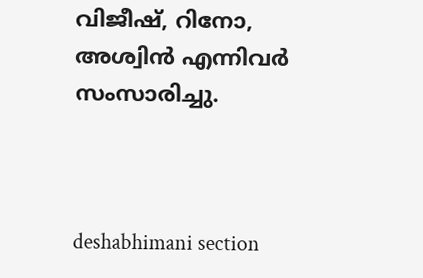വിജീഷ്, റിനോ, അശ്വിൻ എന്നിവർ സംസാരിച്ചു.



deshabhimani section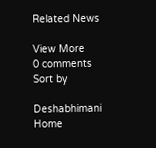Related News

View More
0 comments
Sort by

Deshabhimani
Home